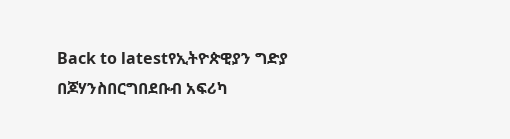Back to latestየኢትዮጵዊያን ግድያ በጆሃንስበርግበደቡብ አፍሪካ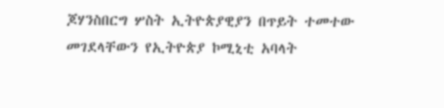ጆሃንስበርግ ሦስት ኢትዮጵያዊያን በጥይት ተመተው መገደላቸውን የኢትዮጵያ ኮሚኒቲ አባላት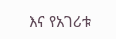እና የአገሪቱ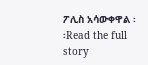ፖሊስ አሳውቀዋል ፡፡Read the full story